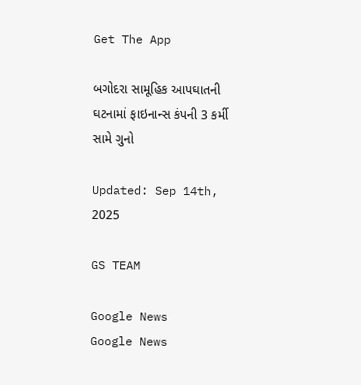Get The App

બગોદરા સામૂહિક આપઘાતની ઘટનામાં ફાઇનાન્સ કંપની 3 કર્મી સામે ગુનો

Updated: Sep 14th, 2025

GS TEAM

Google News
Google News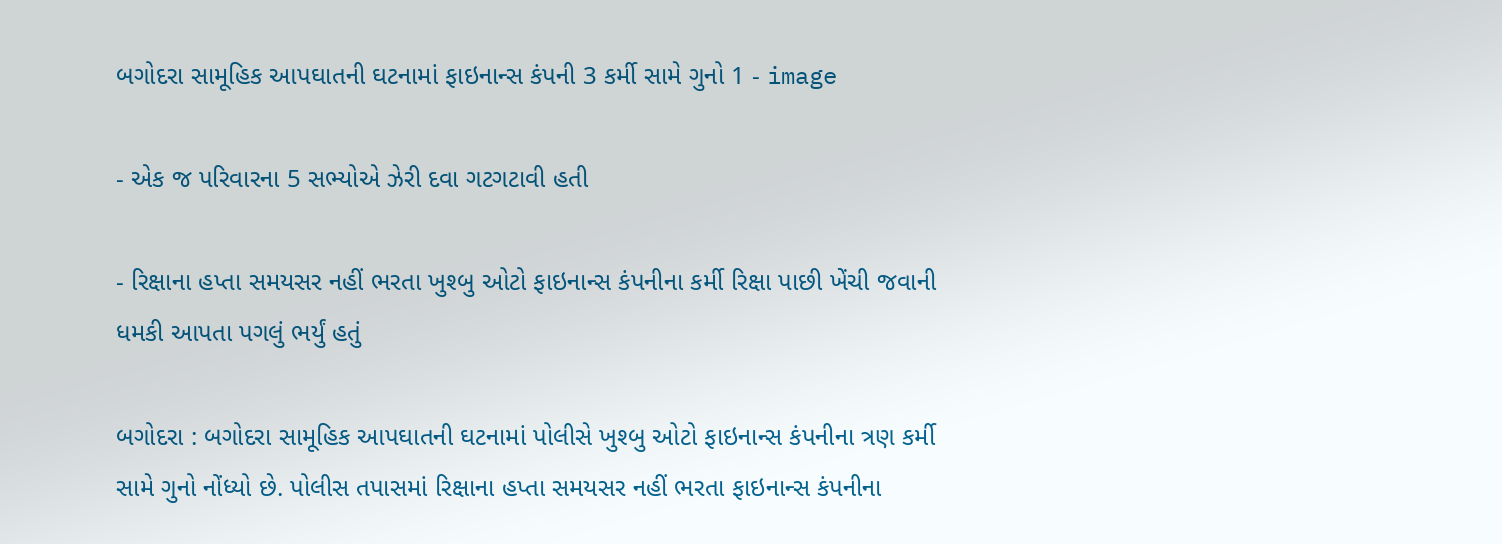બગોદરા સામૂહિક આપઘાતની ઘટનામાં ફાઇનાન્સ કંપની 3 કર્મી સામે ગુનો 1 - image

- એક જ પરિવારના 5 સભ્યોએ ઝેરી દવા ગટગટાવી હતી

- રિક્ષાના હપ્તા સમયસર નહીં ભરતા ખુશ્બુ ઓટો ફાઇનાન્સ કંપનીના કર્મી રિક્ષા પાછી ખેંચી જવાની ધમકી આપતા પગલું ભર્યું હતું

બગોદરા : બગોદરા સામૂહિક આપઘાતની ઘટનામાં પોલીસે ખુશ્બુ ઓટો ફાઇનાન્સ કંપનીના ત્રણ કર્મી સામે ગુનો નોંધ્યો છે. પોલીસ તપાસમાં રિક્ષાના હપ્તા સમયસર નહીં ભરતા ફાઇનાન્સ કંપનીના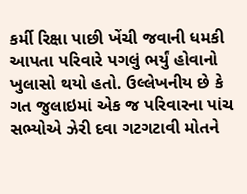કર્મી રિક્ષા પાછી ખેંચી જવાની ધમકી આપતા પરિવારે પગલું ભર્યું હોવાનો ખુલાસો થયો હતો. ઉલ્લેખનીય છે કે ગત જુલાઇમાં એક જ પરિવારના પાંચ સભ્યોએ ઝેરી દવા ગટગટાવી મોતને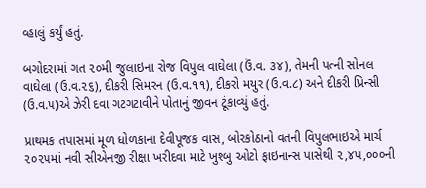વ્હાલું કર્યું હતું.

બગોદરામાં ગત ૨૦મી જુલાઇના રોજ વિપુલ વાઘેલા (ઉં.વ. ૩૪), તેમની પત્ની સોનલ વાઘેલા (ઉ.વ.૨૬), દીકરી સિમરન (ઉ.વ.૧૧), દીકરો મયુર (ઉ.વ.૮) અને દીકરી પ્રિન્સી (ઉ.વ.૫)એ ઝેરી દવા ગટગટાવીને પોતાનું જીવન ટૂંકાવ્યું હતું.

પ્રાથમક તપાસમાં મૂળ ધોળકાના દેવીપૂજક વાસ, બોરકોઠાનો વતની વિપુલભાઇએ માર્ચ ૨૦૨૫માં નવી સીએનજી રીક્ષા ખરીદવા માટે ખુશ્બુ ઓટો ફાઇનાન્સ પાસેથી ૨,૪૫,૦૦૦ની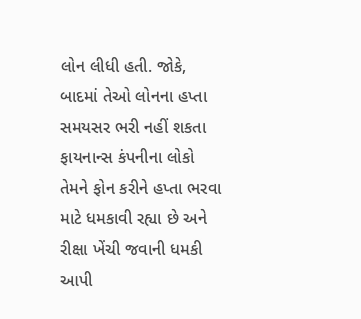લોન લીધી હતી. જોકે, બાદમાં તેઓ લોનના હપ્તા સમયસર ભરી નહીં શકતા  ફાયનાન્સ કંપનીના લોકો તેમને ફોન કરીને હપ્તા ભરવા માટે ધમકાવી રહ્યા છે અને રીક્ષા ખેંચી જવાની ધમકી આપી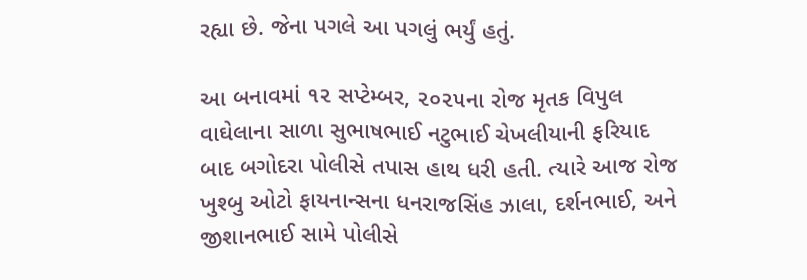રહ્યા છે. જેના પગલે આ પગલું ભર્યું હતું.

આ બનાવમાં ૧૨ સપ્ટેમ્બર, ૨૦૨૫ના રોજ મૃતક વિપુલ વાઘેલાના સાળા સુભાષભાઈ નટુભાઈ ચેખલીયાની ફરિયાદ બાદ બગોદરા પોલીસે તપાસ હાથ ધરી હતી. ત્યારે આજ રોજ ખુશ્બુ ઓટો ફાયનાન્સના ધનરાજસિંહ ઝાલા, દર્શનભાઈ, અને જીશાનભાઈ સામે પોલીસે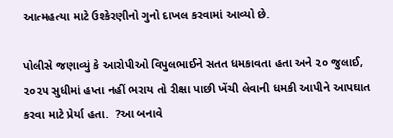આત્મહત્યા માટે ઉશ્કેરણીનો ગુનો દાખલ કરવામાં આવ્યો છે.

પોલીસે જણાવ્યું કે આરોપીઓ વિપુલભાઈને સતત ધમકાવતા હતા અને ૨૦ જુલાઈ, ૨૦૨૫ સુધીમાં હપ્તા નહીં ભરાય તો રીક્ષા પાછી ખેંચી લેવાની ધમકી આપીને આપઘાત કરવા માટે પ્રેર્યા હતા.  ?આ બનાવે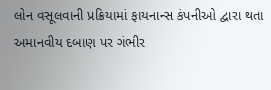લોન વસૂલવાની પ્રક્રિયામાં ફાયનાન્સ કંપનીઓ દ્વારા થતા અમાનવીય દબાણ પર ગંભીર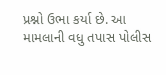પ્રશ્નો ઉભા કર્યા છે. આ મામલાની વધુ તપાસ પોલીસ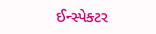ઈન્સ્પેક્ટર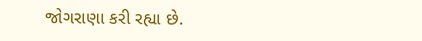જોગરાણા કરી રહ્યા છે.